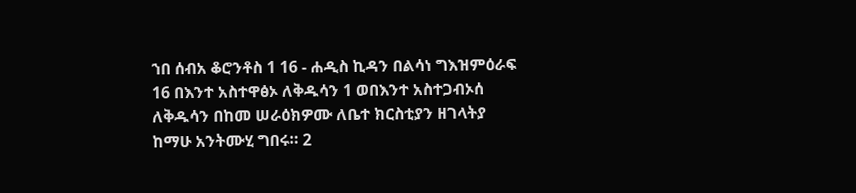ኀበ ሰብአ ቆሮንቶስ 1 16 - ሐዲስ ኪዳን በልሳነ ግእዝምዕራፍ 16 በእንተ አስተዋፅኦ ለቅዱሳን 1 ወበእንተ አስተጋብኦሰ ለቅዱሳን በከመ ሠራዕክዎሙ ለቤተ ክርስቲያን ዘገላትያ ከማሁ አንትሙሂ ግበሩ። 2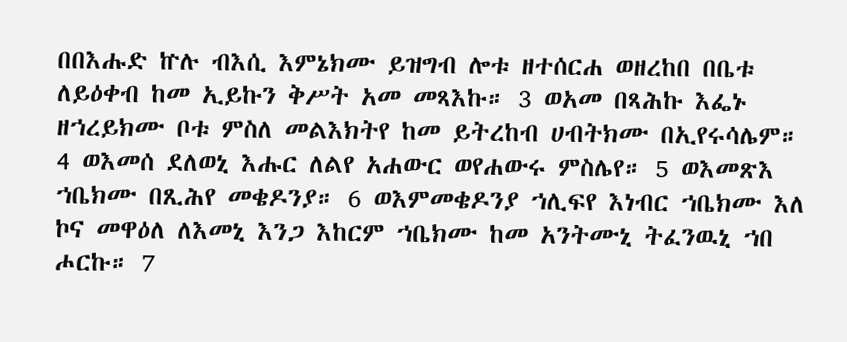በበእሑድ ኵሉ ብእሲ እምኔክሙ ይዝግብ ሎቱ ዘተሰርሐ ወዘረከበ በቤቱ ለይዕቀብ ከመ ኢይኩን ቅሥት አመ መጻእኩ። 3 ወአመ በጻሕኩ እፌኑ ዘኀረይክሙ ቦቱ ምስለ መልእክትየ ከመ ይትረከብ ሀብትክሙ በኢየሩሳሌም። 4 ወእመሰ ደለወኒ እሑር ለልየ አሐውር ወየሐውሩ ምስሌየ። 5 ወእመጽእ ኀቤክሙ በጺሕየ መቄዶንያ። 6 ወእምመቄዶንያ ኀሊፍየ እነብር ኀቤክሙ እለ ኮና መዋዕለ ለእመኒ እንጋ እከርም ኀቤክሙ ከመ አንትሙኒ ትፈንዉኒ ኀበ ሖርኩ። 7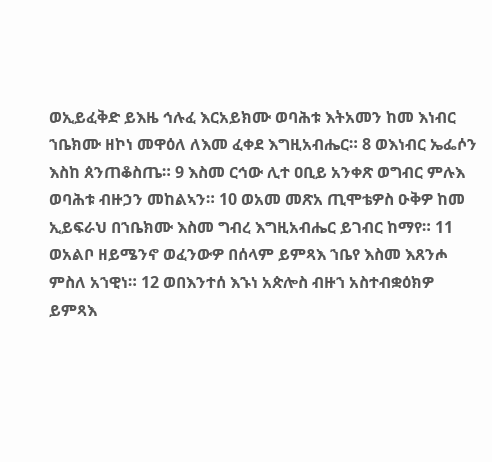ወኢይፈቅድ ይእዜ ኅሉፈ እርአይክሙ ወባሕቱ እትአመን ከመ እነብር ኀቤክሙ ዘኮነ መዋዕለ ለእመ ፈቀደ እግዚአብሔር። 8 ወእነብር ኤፌሶን እስከ ጰንጠቆስጤ። 9 እስመ ርኅው ሊተ ዐቢይ አንቀጽ ወግብር ምሉእ ወባሕቱ ብዙኃን መከልኣን። 10 ወአመ መጽአ ጢሞቴዎስ ዑቅዎ ከመ ኢይፍራህ በኀቤክሙ እስመ ግብረ እግዚአብሔር ይገብር ከማየ። 11 ወአልቦ ዘይሜንኖ ወፈንውዎ በሰላም ይምጻእ ኀቤየ እስመ እጸንሖ ምስለ አኀዊነ። 12 ወበእንተሰ እኁነ አጵሎስ ብዙኀ አስተብቋዕክዎ ይምጻእ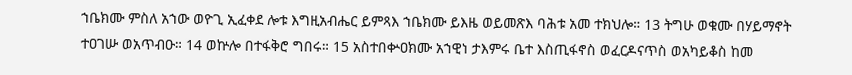ኀቤክሙ ምስለ አኀው ወዮጊ ኢፈቀደ ሎቱ እግዚአብሔር ይምጻእ ኀቤክሙ ይእዜ ወይመጽእ ባሕቱ አመ ተክህሎ። 13 ትግሁ ወቁሙ በሃይማኖት ተዐገሡ ወአጥብዑ። 14 ወኵሎ በተፋቅሮ ግበሩ። 15 አስተበቍዐክሙ አኀዊነ ታእምሩ ቤተ እስጢፋኖስ ወፈርዶናጥስ ወአካይቆስ ከመ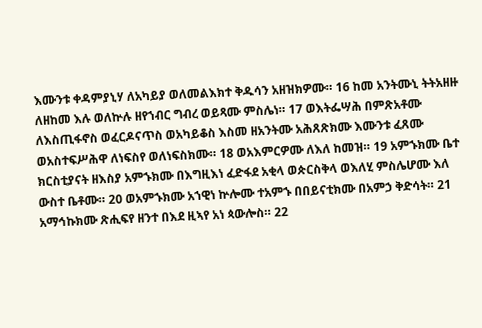እሙንቱ ቀዳምያኒሃ ለአካይያ ወለመልእክተ ቅዱሳን አዘዝክዎሙ። 16 ከመ አንትሙኒ ትትአዘዙ ለዘከመ እሉ ወለኵሉ ዘየኀብር ግብረ ወይጻሙ ምስሌነ። 17 ወእትፌሣሕ በምጽአቶሙ ለእስጢፋኖስ ወፈርዶናጥስ ወአካይቆስ እስመ ዘአንትሙ አሕጸጽክሙ እሙንቱ ፈጸሙ ወአስተፍሥሕዋ ለነፍስየ ወለነፍስክሙ። 18 ወአእምርዎሙ ለእለ ከመዝ። 19 አምኁክሙ ቤተ ክርስቲያናት ዘእስያ አምኁክሙ በእግዚእነ ፈድፋደ አቂላ ወጵርስቅላ ወእለሂ ምስሌሆሙ እለ ውስተ ቤቶሙ። 20 ወአምኁክሙ አኀዊነ ኵሎሙ ተአምኁ በበይናቲክሙ በአምኃ ቅድሳት። 21 አማኅኩክሙ ጽሒፍየ ዘንተ በእደ ዚኣየ አነ ጳውሎስ። 22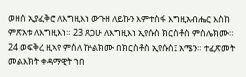ወዘሰ ኢያፈቅሮ ለእግዚእነ ውጉዘ ለይኩን እምተስፋ እግዚአብሔር እስከ ምጽአቱ ለእግዚእነ። 23 ጸጋሁ ለእግዚእነ ኢየሱስ ክርስቶስ ምስሌክሙ። 24 ወፍቅረ ዚኣየ ምስለ ኵልክሙ በክርስቶስ ኢየሱስ፤ አሜን። ተፈጽመት መልእክት ቀዳማዊት ኀበ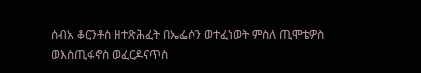ሰብአ ቆርንቶስ ዘተጽሕፈት በኤፌሶን ወተፈነወት ምስለ ጢሞቴዎስ ወእስጢፋኖስ ወፈርዶናጥስ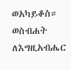ወአካይቆስ። ወስብሐት ለእግዚአብሔር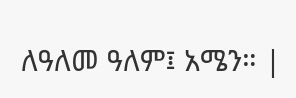ለዓለመ ዓለም፤ አሜን። |